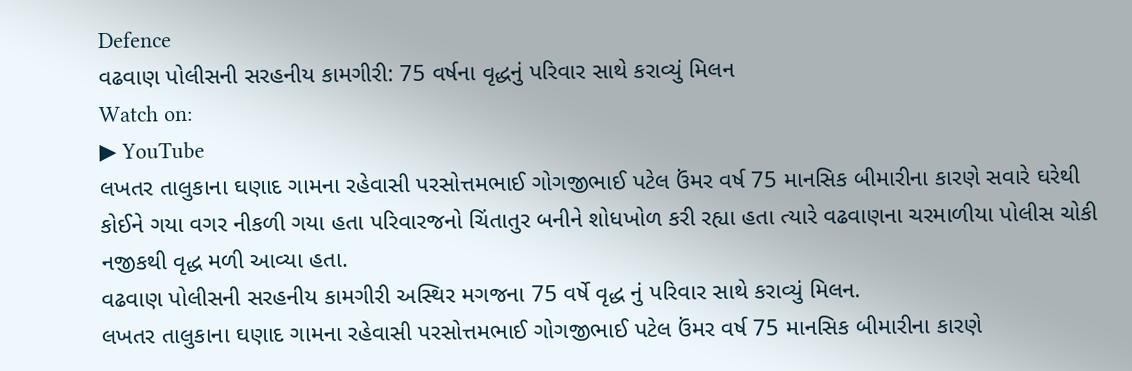Defence
વઢવાણ પોલીસની સરહનીય કામગીરી: 75 વર્ષના વૃદ્ધનું પરિવાર સાથે કરાવ્યું મિલન
Watch on:
▶ YouTube
લખતર તાલુકાના ઘણાદ ગામના રહેવાસી પરસોત્તમભાઈ ગોગજીભાઈ પટેલ ઉંમર વર્ષ 75 માનસિક બીમારીના કારણે સવારે ઘરેથી કોઈને ગયા વગર નીકળી ગયા હતા પરિવારજનો ચિંતાતુર બનીને શોધખોળ કરી રહ્યા હતા ત્યારે વઢવાણના ચરમાળીયા પોલીસ ચોકી નજીકથી વૃદ્ધ મળી આવ્યા હતા.
વઢવાણ પોલીસની સરહનીય કામગીરી અસ્થિર મગજના 75 વર્ષે વૃદ્ધ નું પરિવાર સાથે કરાવ્યું મિલન.
લખતર તાલુકાના ઘણાદ ગામના રહેવાસી પરસોત્તમભાઈ ગોગજીભાઈ પટેલ ઉંમર વર્ષ 75 માનસિક બીમારીના કારણે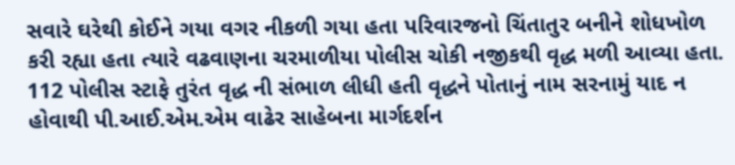સવારે ઘરેથી કોઈને ગયા વગર નીકળી ગયા હતા પરિવારજનો ચિંતાતુર બનીને શોધખોળ કરી રહ્યા હતા ત્યારે વઢવાણના ચરમાળીયા પોલીસ ચોકી નજીકથી વૃદ્ધ મળી આવ્યા હતા.
112 પોલીસ સ્ટાફે તુરંત વૃદ્ધ ની સંભાળ લીધી હતી વૃદ્ધને પોતાનું નામ સરનામું યાદ ન હોવાથી પી.આઈ.એમ.એમ વાઢેર સાહેબના માર્ગદર્શન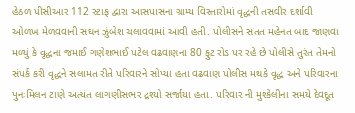હેઠળ પીસીઆર 112 સ્ટાફ દ્વારા આસપાસના ગ્રામ્ય વિસ્તારોમાં વૃદ્ધની તસવીર દર્શાવી ઓળખ મેળવવાની સઘન ઝુંબેશ ચલાવવામાં આવી હતી. પોલીસને સતત મહેનત બાદ જાણવા મળ્યું કે વૃદ્ધના જમાઈ ગણેશભાઈ પટેલ વઢવાણના 80 ફુટ રોડ પર રહે છે પોલીસે તુરંત તેમનો સંપર્ક કરી વૃદ્ધને સલામત રીતે પરિવારને સોપ્યા હતા વઢવાણ પોલીસ મથકે વૃદ્ધ અને પરિવારના પુનઃમિલન ટાણે અત્યંત લાગણીસભર દ્રશ્યો સર્જાયા હતા. પરિવાર ની મુશ્કેલીના સમયે દેવદૂત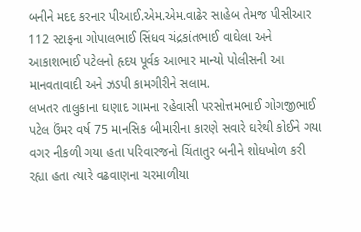બનીને મદદ કરનાર પીઆઈ.એમ.એમ.વાઢેર સાહેબ તેમજ પીસીઆર 112 સ્ટાફના ગોપાલભાઈ સિંધવ ચંદ્રકાંતભાઈ વાઘેલા અને આકાશભાઈ પટેલનો હૃદય પૂર્વક આભાર માન્યો પોલીસની આ માનવતાવાદી અને ઝડપી કામગીરીને સલામ.
લખતર તાલુકાના ઘણાદ ગામના રહેવાસી પરસોત્તમભાઈ ગોગજીભાઈ પટેલ ઉંમર વર્ષ 75 માનસિક બીમારીના કારણે સવારે ઘરેથી કોઈને ગયા વગર નીકળી ગયા હતા પરિવારજનો ચિંતાતુર બનીને શોધખોળ કરી રહ્યા હતા ત્યારે વઢવાણના ચરમાળીયા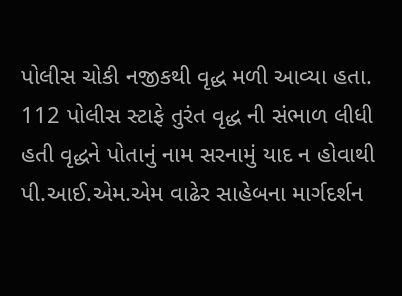પોલીસ ચોકી નજીકથી વૃદ્ધ મળી આવ્યા હતા.
112 પોલીસ સ્ટાફે તુરંત વૃદ્ધ ની સંભાળ લીધી હતી વૃદ્ધને પોતાનું નામ સરનામું યાદ ન હોવાથી પી.આઈ.એમ.એમ વાઢેર સાહેબના માર્ગદર્શન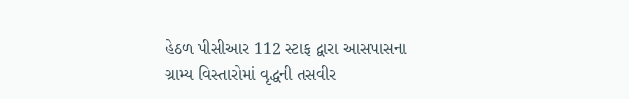હેઠળ પીસીઆર 112 સ્ટાફ દ્વારા આસપાસના ગ્રામ્ય વિસ્તારોમાં વૃદ્ધની તસવીર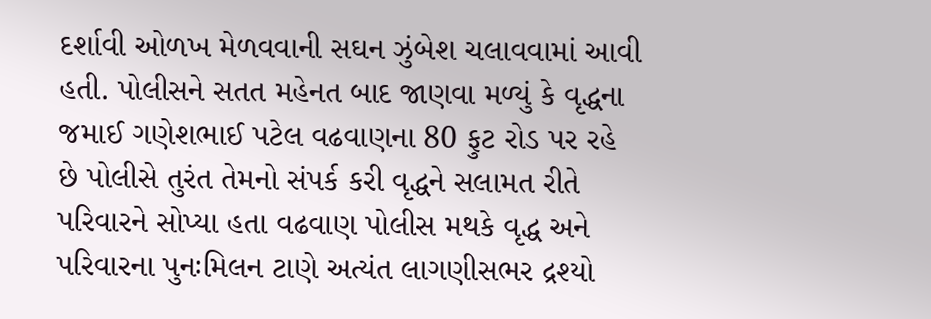દર્શાવી ઓળખ મેળવવાની સઘન ઝુંબેશ ચલાવવામાં આવી હતી. પોલીસને સતત મહેનત બાદ જાણવા મળ્યું કે વૃદ્ધના જમાઈ ગણેશભાઈ પટેલ વઢવાણના 80 ફુટ રોડ પર રહે છે પોલીસે તુરંત તેમનો સંપર્ક કરી વૃદ્ધને સલામત રીતે પરિવારને સોપ્યા હતા વઢવાણ પોલીસ મથકે વૃદ્ધ અને પરિવારના પુનઃમિલન ટાણે અત્યંત લાગણીસભર દ્રશ્યો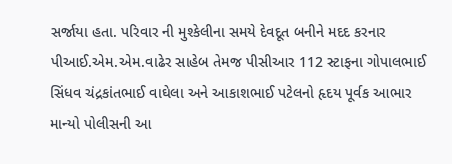સર્જાયા હતા. પરિવાર ની મુશ્કેલીના સમયે દેવદૂત બનીને મદદ કરનાર પીઆઈ.એમ.એમ.વાઢેર સાહેબ તેમજ પીસીઆર 112 સ્ટાફના ગોપાલભાઈ સિંધવ ચંદ્રકાંતભાઈ વાઘેલા અને આકાશભાઈ પટેલનો હૃદય પૂર્વક આભાર માન્યો પોલીસની આ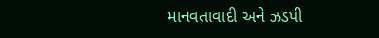માનવતાવાદી અને ઝડપી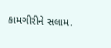કામગીરીને સલામ.